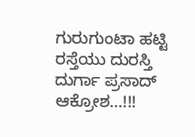ಗುರುಗುಂಟಾ ಹಟ್ಟಿ ರಸ್ತೆಯು ದುರಸ್ತಿ ದುರ್ಗಾ ಪ್ರಸಾದ್‌ ಆಕ್ರೋಶ…!!!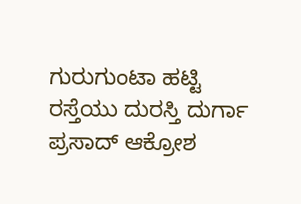ಗುರುಗುಂಟಾ ಹಟ್ಟಿ ರಸ್ತೆಯು ದುರಸ್ತಿ ದುರ್ಗಾ ಪ್ರಸಾದ್‌ ಆಕ್ರೋಶ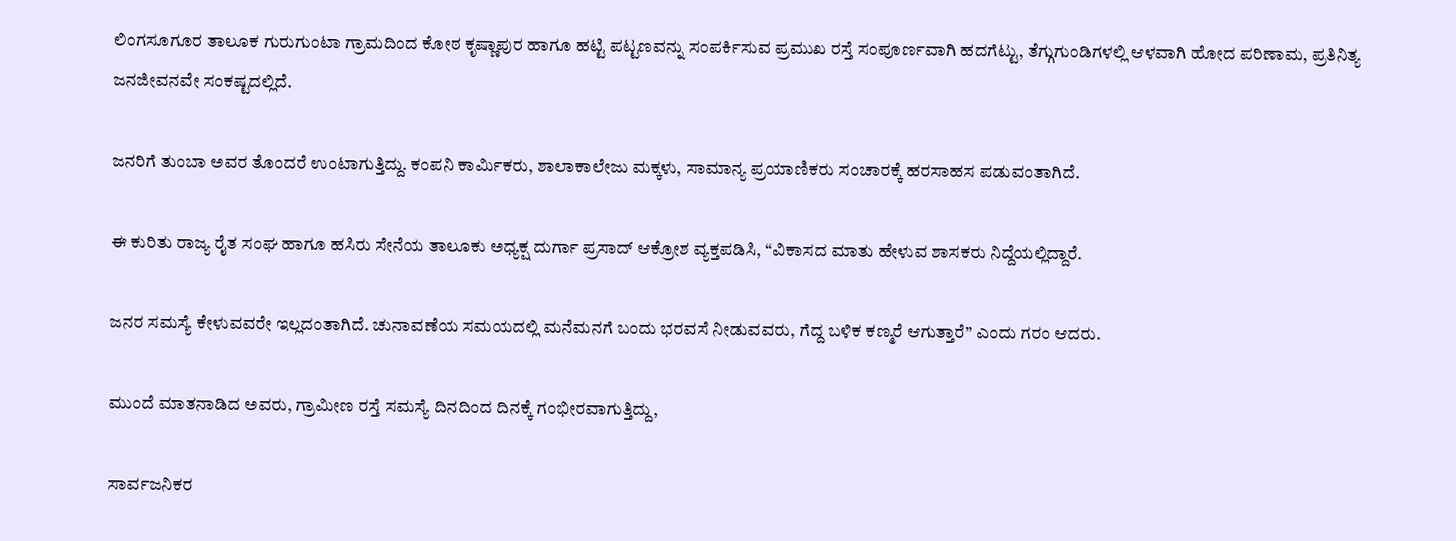ಲಿಂಗಸೂಗೂರ ತಾಲೂಕ ಗುರುಗುಂಟಾ ಗ್ರಾಮದಿಂದ ಕೋಠ ಕೃಷ್ಣಾಪುರ ಹಾಗೂ ಹಟ್ಟಿ ಪಟ್ಟಣವನ್ನು ಸಂಪರ್ಕಿಸುವ ಪ್ರಮುಖ ರಸ್ತೆ ಸಂಪೂರ್ಣವಾಗಿ ಹದಗೆಟ್ಟು, ತೆಗ್ಗುಗುಂಡಿಗಳಲ್ಲಿ ಆಳವಾಗಿ ಹೋದ ಪರಿಣಾಮ, ಪ್ರತಿನಿತ್ಯ ಜನಜೀವನವೇ ಸಂಕಷ್ಟದಲ್ಲಿದೆ.

ಜನರಿಗೆ ತುಂಬಾ ಅವರ ತೊಂದರೆ ಉಂಟಾಗುತ್ತಿದ್ದು. ಕಂಪನಿ ಕಾರ್ಮಿಕರು, ಶಾಲಾಕಾಲೇಜು ಮಕ್ಕಳು, ಸಾಮಾನ್ಯ ಪ್ರಯಾಣಿಕರು ಸಂಚಾರಕ್ಕೆ ಹರಸಾಹಸ ಪಡುವಂತಾಗಿದೆ.

ಈ ಕುರಿತು ರಾಜ್ಯ ರೈತ ಸಂಘ ಹಾಗೂ ಹಸಿರು ಸೇನೆಯ ತಾಲೂಕು ಅಧ್ಯಕ್ಷ ದುರ್ಗಾ ಪ್ರಸಾದ್ ಆಕ್ರೋಶ ವ್ಯಕ್ತಪಡಿಸಿ, “ವಿಕಾಸದ ಮಾತು ಹೇಳುವ ಶಾಸಕರು ನಿದ್ದೆಯಲ್ಲಿದ್ದಾರೆ.

ಜನರ ಸಮಸ್ಯೆ ಕೇಳುವವರೇ ಇಲ್ಲದಂತಾಗಿದೆ. ಚುನಾವಣೆಯ ಸಮಯದಲ್ಲಿ ಮನೆಮನಗೆ ಬಂದು ಭರವಸೆ ನೀಡುವವರು, ಗೆದ್ದ ಬಳಿಕ ಕಣ್ಮರೆ ಆಗುತ್ತಾರೆ” ಎಂದು ಗರಂ ಆದರು.

ಮುಂದೆ ಮಾತನಾಡಿದ ಅವರು, ಗ್ರಾಮೀಣ ರಸ್ತೆ ಸಮಸ್ಯೆ ದಿನದಿಂದ ದಿನಕ್ಕೆ ಗಂಭೀರವಾಗುತ್ತಿದ್ದು,

ಸಾರ್ವಜನಿಕರ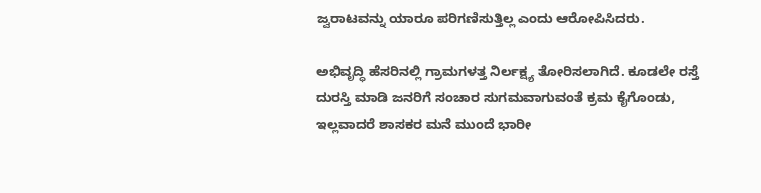ಜ್ವರಾಟವನ್ನು ಯಾರೂ ಪರಿಗಣಿಸುತ್ತಿಲ್ಲ ಎಂದು ಆರೋಪಿಸಿದರು.

ಅಭಿವೃದ್ಧಿ ಹೆಸರಿನಲ್ಲಿ ಗ್ರಾಮಗಳತ್ತ ನಿರ್ಲಕ್ಷ್ಯ ತೋರಿಸಲಾಗಿದೆ. ಕೂಡಲೇ ರಸ್ತೆ ದುರಸ್ತಿ ಮಾಡಿ ಜನರಿಗೆ ಸಂಚಾರ ಸುಗಮವಾಗುವಂತೆ ಕ್ರಮ ಕೈಗೊಂಡು, ಇಲ್ಲವಾದರೆ ಶಾಸಕರ ಮನೆ ಮುಂದೆ ಭಾರೀ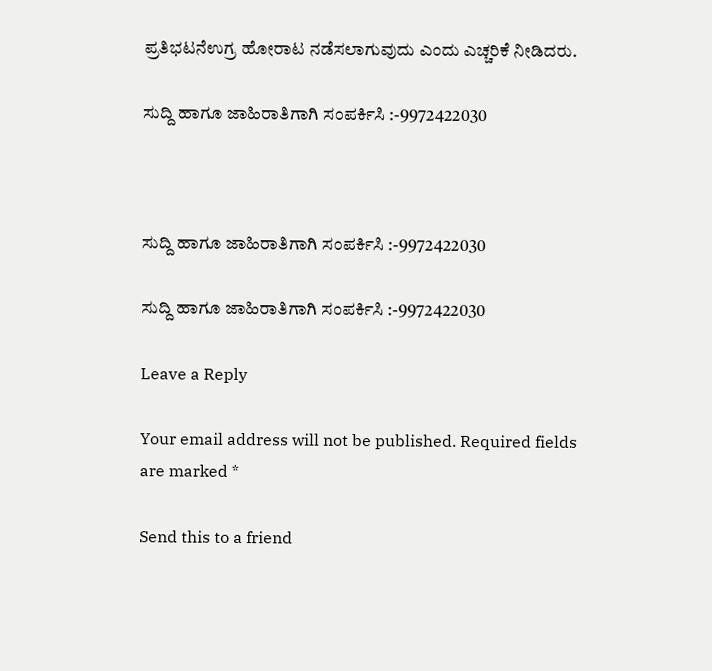ಪ್ರತಿಭಟನೆಉಗ್ರ ಹೋರಾಟ ನಡೆಸಲಾಗುವುದು ಎಂದು ಎಚ್ಚರಿಕೆ ನೀಡಿದರು.

ಸುದ್ದಿ ಹಾಗೂ ಜಾಹಿರಾತಿಗಾಗಿ ಸಂಪರ್ಕಿಸಿ :-9972422030



ಸುದ್ದಿ ಹಾಗೂ ಜಾಹಿರಾತಿಗಾಗಿ ಸಂಪರ್ಕಿಸಿ :-9972422030

ಸುದ್ದಿ ಹಾಗೂ ಜಾಹಿರಾತಿಗಾಗಿ ಸಂಪರ್ಕಿಸಿ :-9972422030

Leave a Reply

Your email address will not be published. Required fields are marked *

Send this to a friend